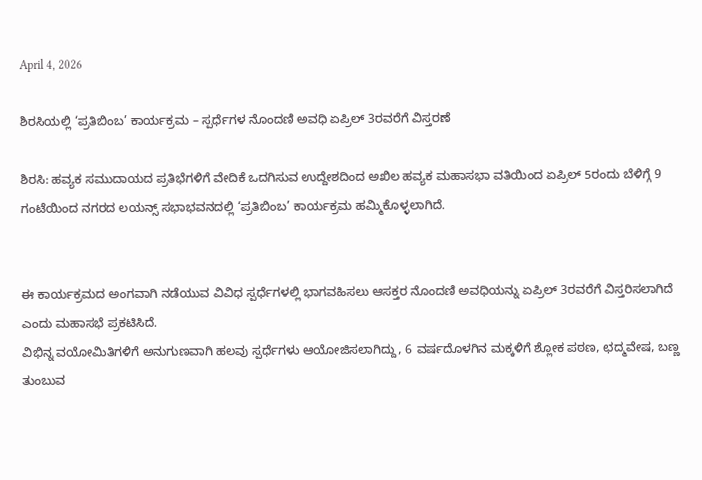April 4, 2026

ಶಿರಸಿಯಲ್ಲಿ ‘ಪ್ರತಿಬಿಂಬ’ ಕಾರ್ಯಕ್ರಮ – ಸ್ಪರ್ಧೆಗಳ ನೊಂದಣಿ ಅವಧಿ ಏಪ್ರಿಲ್ 3ರವರೆಗೆ ವಿಸ್ತರಣೆ

ಶಿರಸಿ: ಹವ್ಯಕ ಸಮುದಾಯದ ಪ್ರತಿಭೆಗಳಿಗೆ ವೇದಿಕೆ ಒದಗಿಸುವ ಉದ್ದೇಶದಿಂದ ಅಖಿಲ ಹವ್ಯಕ ಮಹಾಸಭಾ ವತಿಯಿಂದ ಏಪ್ರಿಲ್ 5ರಂದು ಬೆಳಿಗ್ಗೆ 9 ಗಂಟೆಯಿಂದ ನಗರದ ಲಯನ್ಸ್ ಸಭಾಭವನದಲ್ಲಿ ‘ಪ್ರತಿಬಿಂಬ’ ಕಾರ್ಯಕ್ರಮ ಹಮ್ಮಿಕೊಳ್ಳಲಾಗಿದೆ.


ಈ ಕಾರ್ಯಕ್ರಮದ ಅಂಗವಾಗಿ ನಡೆಯುವ ವಿವಿಧ ಸ್ಪರ್ಧೆಗಳಲ್ಲಿ ಭಾಗವಹಿಸಲು ಆಸಕ್ತರ ನೊಂದಣಿ ಅವಧಿಯನ್ನು ಏಪ್ರಿಲ್ 3ರವರೆಗೆ ವಿಸ್ತರಿಸಲಾಗಿದೆ ಎಂದು ಮಹಾಸಭೆ ಪ್ರಕಟಿಸಿದೆ.
ವಿಭಿನ್ನ ವಯೋಮಿತಿಗಳಿಗೆ ಅನುಗುಣವಾಗಿ ಹಲವು ಸ್ಪರ್ಧೆಗಳು ಆಯೋಜಿಸಲಾಗಿದ್ದು, 6 ವರ್ಷದೊಳಗಿನ ಮಕ್ಕಳಿಗೆ ಶ್ಲೋಕ ಪಠಣ, ಛದ್ಮವೇಷ, ಬಣ್ಣ ತುಂಬುವ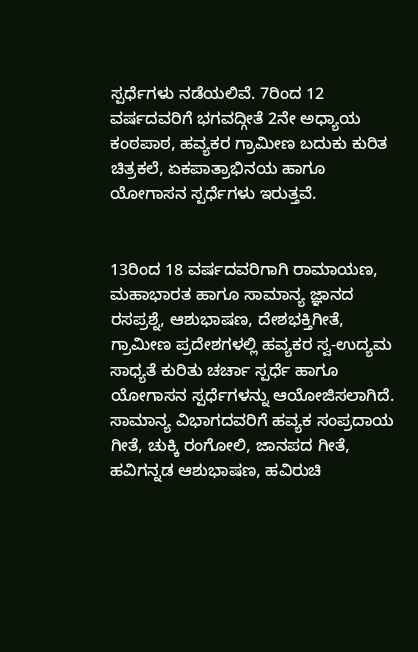ಸ್ಪರ್ಧೆಗಳು ನಡೆಯಲಿವೆ. 7ರಿಂದ 12 ವರ್ಷದವರಿಗೆ ಭಗವದ್ಗೀತೆ 2ನೇ ಅಧ್ಯಾಯ ಕಂಠಪಾಠ, ಹವ್ಯಕರ ಗ್ರಾಮೀಣ ಬದುಕು ಕುರಿತ ಚಿತ್ರಕಲೆ, ಏಕಪಾತ್ರಾಭಿನಯ ಹಾಗೂ ಯೋಗಾಸನ ಸ್ಪರ್ಧೆಗಳು ಇರುತ್ತವೆ.


13ರಿಂದ 18 ವರ್ಷದವರಿಗಾಗಿ ರಾಮಾಯಣ, ಮಹಾಭಾರತ ಹಾಗೂ ಸಾಮಾನ್ಯ ಜ್ಞಾನದ ರಸಪ್ರಶ್ನೆ, ಆಶುಭಾಷಣ, ದೇಶಭಕ್ತಿಗೀತೆ, ಗ್ರಾಮೀಣ ಪ್ರದೇಶಗಳಲ್ಲಿ ಹವ್ಯಕರ ಸ್ವ-ಉದ್ಯಮ ಸಾಧ್ಯತೆ ಕುರಿತು ಚರ್ಚಾ ಸ್ಪರ್ಧೆ ಹಾಗೂ ಯೋಗಾಸನ ಸ್ಪರ್ಧೆಗಳನ್ನು ಆಯೋಜಿಸಲಾಗಿದೆ.
ಸಾಮಾನ್ಯ ವಿಭಾಗದವರಿಗೆ ಹವ್ಯಕ ಸಂಪ್ರದಾಯ ಗೀತೆ, ಚುಕ್ಕಿ ರಂಗೋಲಿ, ಜಾನಪದ ಗೀತೆ, ಹವಿಗನ್ನಡ ಆಶುಭಾಷಣ, ಹವಿರುಚಿ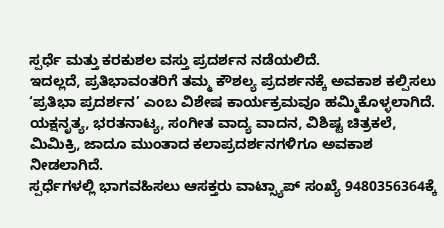ಸ್ಪರ್ಧೆ ಮತ್ತು ಕರಕುಶಲ ವಸ್ತು ಪ್ರದರ್ಶನ ನಡೆಯಲಿದೆ.
ಇದಲ್ಲದೆ, ಪ್ರತಿಭಾವಂತರಿಗೆ ತಮ್ಮ ಕೌಶಲ್ಯ ಪ್ರದರ್ಶನಕ್ಕೆ ಅವಕಾಶ ಕಲ್ಪಿಸಲು ‘ಪ್ರತಿಭಾ ಪ್ರದರ್ಶನ’ ಎಂಬ ವಿಶೇಷ ಕಾರ್ಯಕ್ರಮವೂ ಹಮ್ಮಿಕೊಳ್ಳಲಾಗಿದೆ. ಯಕ್ಷನೃತ್ಯ, ಭರತನಾಟ್ಯ, ಸಂಗೀತ ವಾದ್ಯ ವಾದನ, ವಿಶಿಷ್ಟ ಚಿತ್ರಕಲೆ, ಮಿಮಿಕ್ರಿ, ಜಾದೂ ಮುಂತಾದ ಕಲಾಪ್ರದರ್ಶನಗಳಿಗೂ ಅವಕಾಶ ನೀಡಲಾಗಿದೆ.
ಸ್ಪರ್ಧೆಗಳಲ್ಲಿ ಭಾಗವಹಿಸಲು ಆಸಕ್ತರು ವಾಟ್ಸ್ಯಾಪ್ ಸಂಖ್ಯೆ 9480356364ಕ್ಕೆ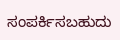ಸಂಪರ್ಕಿಸಬಹುದು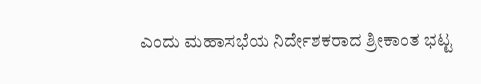ಎಂದು ಮಹಾಸಭೆಯ ನಿರ್ದೇಶಕರಾದ ಶ್ರೀಕಾಂತ ಭಟ್ಟ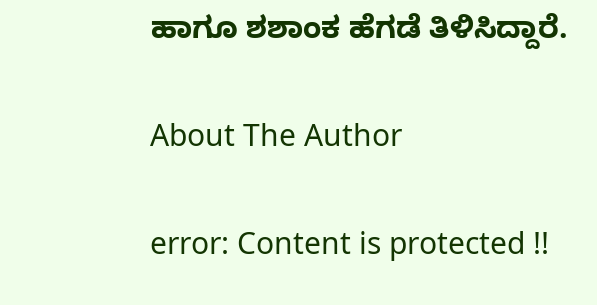ಹಾಗೂ ಶಶಾಂಕ ಹೆಗಡೆ ತಿಳಿಸಿದ್ದಾರೆ.

About The Author

error: Content is protected !!